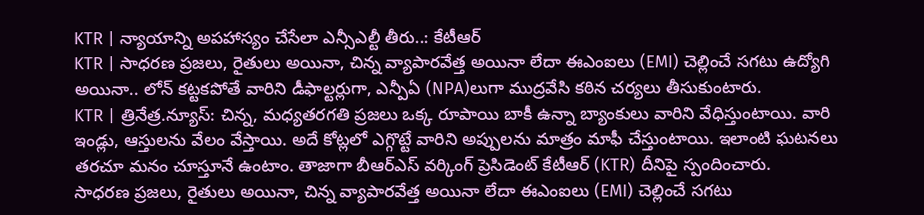KTR | న్యాయాన్ని అపహాస్యం చేసేలా ఎన్సీఎల్టీ తీరు..: కేటీఆర్
KTR | సాధరణ ప్రజలు, రైతులు అయినా, చిన్న వ్యాపారవేత్త అయినా లేదా ఈఎంఐలు (EMI) చెల్లించే సగటు ఉద్యోగి అయినా.. లోన్ కట్టకపోతే వారిని డీఫాల్టర్లుగా, ఎన్పీఏ (NPA)లుగా ముద్రవేసి కఠిన చర్యలు తీసుకుంటారు.
KTR | త్రినేత్ర.న్యూస్: చిన్న, మధ్యతరగతి ప్రజలు ఒక్క రూపాయి బాకీ ఉన్నా బ్యాంకులు వారిని వేధిస్తుంటాయి. వారి ఇండ్లు, ఆస్తులను వేలం వేస్తాయి. అదే కోట్లలో ఎగ్గొట్టే వారిని అప్పులను మాత్రం మాఫీ చేస్తుంటాయి. ఇలాంటి ఘటనలు తరచూ మనం చూస్తూనే ఉంటాం. తాజాగా బీఆర్ఎస్ వర్కింగ్ ప్రెసిడెంట్ కేటీఆర్ (KTR) దీనిపై స్పందించారు.
సాధరణ ప్రజలు, రైతులు అయినా, చిన్న వ్యాపారవేత్త అయినా లేదా ఈఎంఐలు (EMI) చెల్లించే సగటు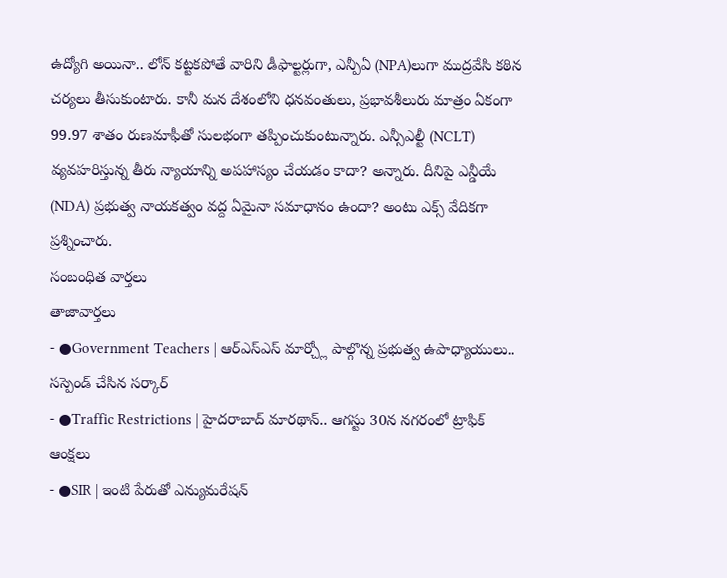ఉద్యోగి అయినా.. లోన్ కట్టకపోతే వారిని డీఫాల్టర్లుగా, ఎన్పీఏ (NPA)లుగా ముద్రవేసి కఠిన చర్యలు తీసుకుంటారు. కానీ మన దేశంలోని ధనవంతులు, ప్రభావశీలురు మాత్రం ఏకంగా 99.97 శాతం రుణమాఫీతో సులభంగా తప్పించుకుంటున్నారు. ఎన్సీఎల్టీ (NCLT) వ్యవహరిస్తున్న తీరు న్యాయాన్ని అపహాస్యం చేయడం కాదా? అన్నారు. దీనిపై ఎన్డీయే (NDA) ప్రభుత్వ నాయకత్వం వద్ద ఏమైనా సమాధానం ఉందా? అంటు ఎక్స్ వేదికగా ప్రశ్నించారు.
సంబంధిత వార్తలు
తాజావార్తలు
- ●Government Teachers | ఆర్ఎస్ఎస్ మార్చ్లో పాల్గొన్న ప్రభుత్వ ఉపాధ్యాయులు.. సస్పెండ్ చేసిన సర్కార్
- ●Traffic Restrictions | హైదరాబాద్ మారథాన్.. ఆగస్టు 30న నగరంలో ట్రాఫిక్ ఆంక్షలు
- ●SIR | ఇంటి పేరుతో ఎన్యుమరేషన్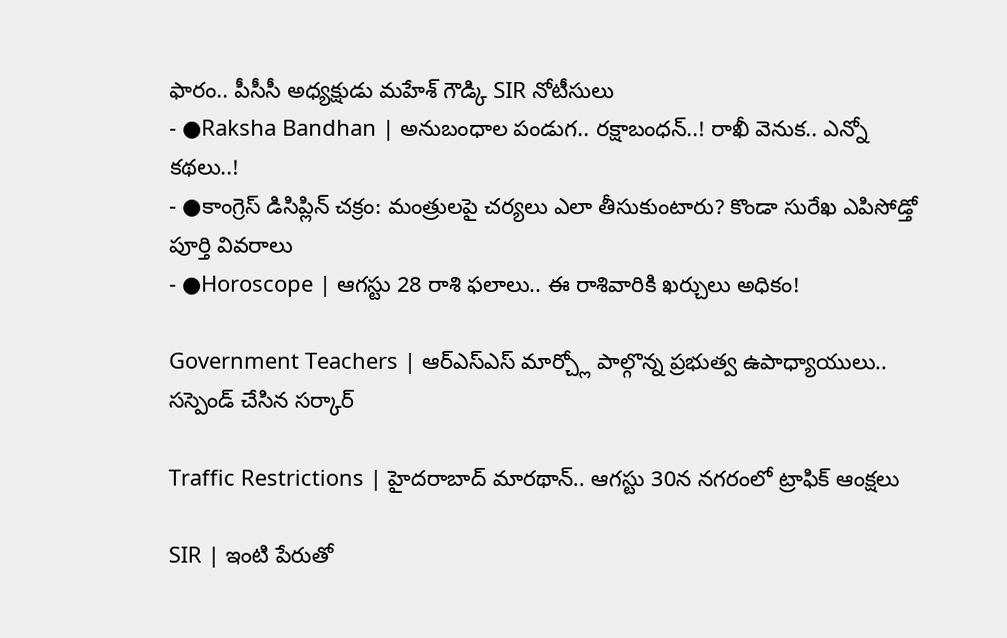ఫారం.. పీసీసీ అధ్యక్షుడు మహేశ్ గౌడ్కి SIR నోటీసులు
- ●Raksha Bandhan | అనుబంధాల పండుగ.. రక్షాబంధన్..! రాఖీ వెనుక.. ఎన్నో కథలు..!
- ●కాంగ్రెస్ డిసిప్లిన్ చక్రం: మంత్రులపై చర్యలు ఎలా తీసుకుంటారు? కొండా సురేఖ ఎపిసోడ్తో పూర్తి వివరాలు
- ●Horoscope | ఆగస్టు 28 రాశి ఫలాలు.. ఈ రాశివారికి ఖర్చులు అధికం!

Government Teachers | ఆర్ఎస్ఎస్ మార్చ్లో పాల్గొన్న ప్రభుత్వ ఉపాధ్యాయులు.. సస్పెండ్ చేసిన సర్కార్

Traffic Restrictions | హైదరాబాద్ మారథాన్.. ఆగస్టు 30న నగరంలో ట్రాఫిక్ ఆంక్షలు

SIR | ఇంటి పేరుతో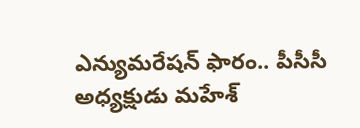ఎన్యుమరేషన్ ఫారం.. పీసీసీ అధ్యక్షుడు మహేశ్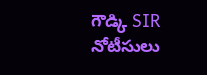గౌడ్కి SIR నోటీసులు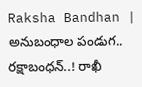Raksha Bandhan | అనుబంధాల పండుగ.. రక్షాబంధన్..! రాఖీ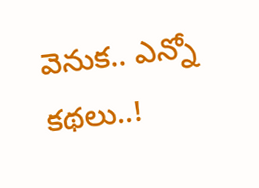వెనుక.. ఎన్నో కథలు..!